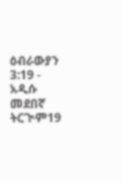ዕብራውያን 3:19 - አዲሱ መደበኛ ትርጒም19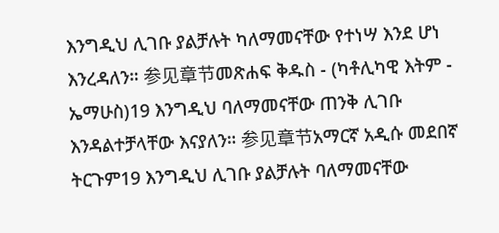እንግዲህ ሊገቡ ያልቻሉት ካለማመናቸው የተነሣ እንደ ሆነ እንረዳለን። 参见章节መጽሐፍ ቅዱስ - (ካቶሊካዊ እትም - ኤማሁስ)19 እንግዲህ ባለማመናቸው ጠንቅ ሊገቡ እንዳልተቻላቸው እናያለን። 参见章节አማርኛ አዲሱ መደበኛ ትርጉም19 እንግዲህ ሊገቡ ያልቻሉት ባለማመናቸው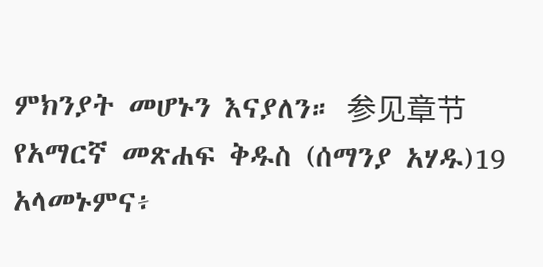ምክንያት መሆኑን እናያለን። 参见章节የአማርኛ መጽሐፍ ቅዱስ (ሰማንያ አሃዱ)19 አላመኑምና፥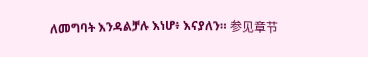ለመግባት እንዳልቻሉ እነሆ፥ እናያለን። 参见章节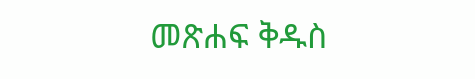መጽሐፍ ቅዱስ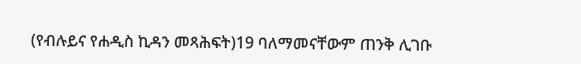(የብሉይና የሐዲስ ኪዳን መጻሕፍት)19 ባለማመናቸውም ጠንቅ ሊገቡ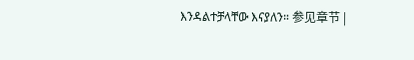እንዳልተቻላቸው እናያለን። 参见章节 |